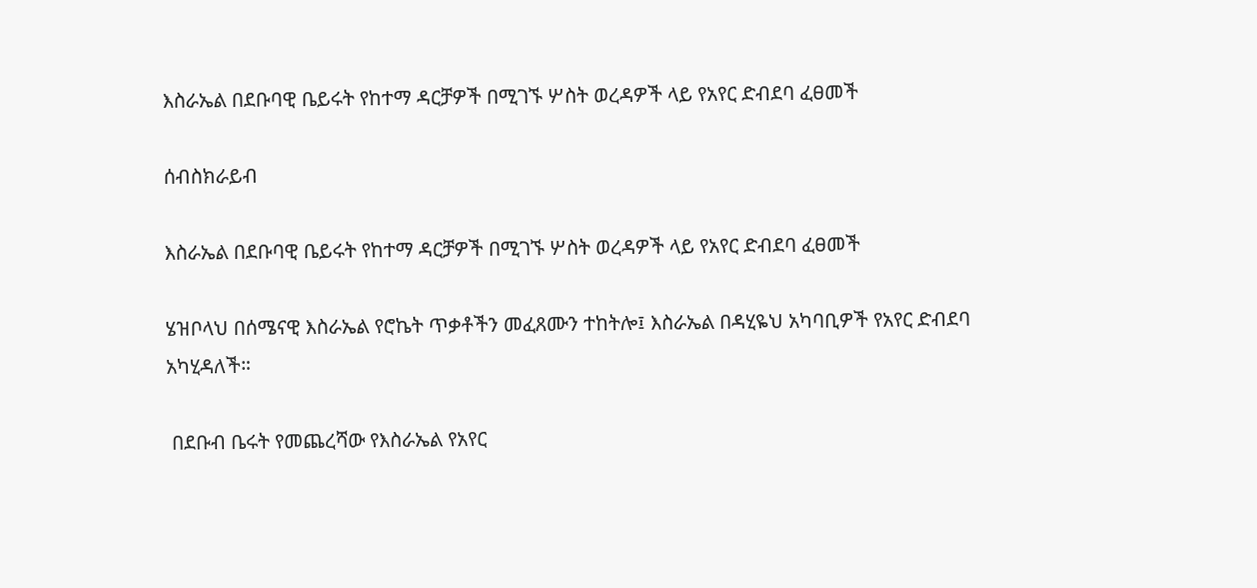እስራኤል በደቡባዊ ቤይሩት የከተማ ዳርቻዎች በሚገኙ ሦስት ወረዳዎች ላይ የአየር ድብደባ ፈፀመች

ሰብስክራይብ

እስራኤል በደቡባዊ ቤይሩት የከተማ ዳርቻዎች በሚገኙ ሦስት ወረዳዎች ላይ የአየር ድብደባ ፈፀመች

ሄዝቦላህ በሰሜናዊ እስራኤል የሮኬት ጥቃቶችን መፈጸሙን ተከትሎ፤ እስራኤል በዳሂዬህ አካባቢዎች የአየር ድብደባ አካሂዳለች።

 በደቡብ ቤሩት የመጨረሻው የእስራኤል የአየር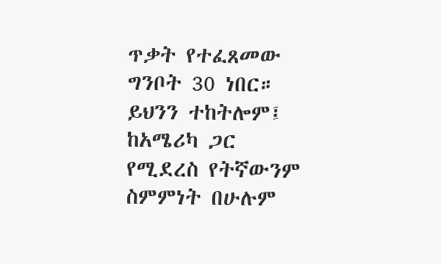ጥቃት የተፈጸመው ግንቦት 30 ነበር። ይህንን ተከትሎም፤ ከአሜሪካ ጋር የሚደረስ የትኛውንም ስምምነት በሁሉም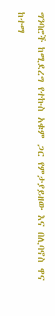ግንባሮች ከሚደረግ የተኩስ አቁም ጋር የምታያይዘው እና በሊባኖስ ዋና ከተማ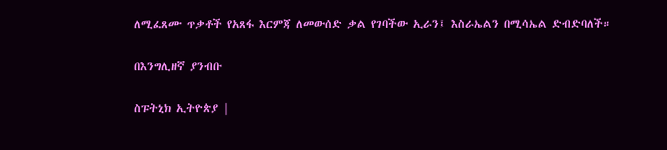ለሚፈጸሙ ጥቃቶች የአጸፋ እርምጃ ለመውሰድ ቃል የገባችው ኢራን፤ እስራኤልን በሚሳኤል ድብድባለች።

በእንግሊዘኛ ያንብቡ

ስፑትኒክ ኢትዮጵያ |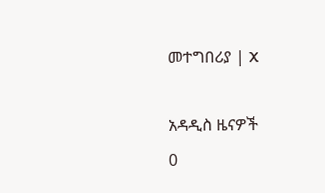መተግበሪያ | X

አዳዲስ ዜናዎች
0